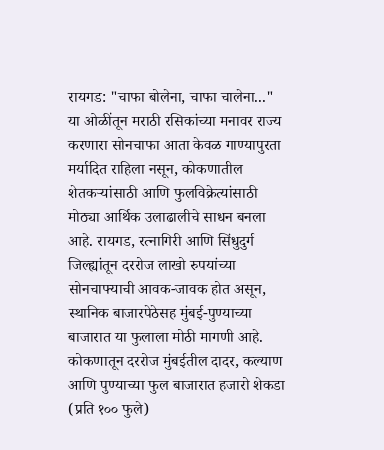रायगड: "चाफा बोलेना, चाफा चालेना..." या ओळींतून मराठी रसिकांच्या मनावर राज्य करणारा सोनचाफा आता केवळ गाण्यापुरता मर्यादित राहिला नसून, कोकणातील शेतकऱ्यांसाठी आणि फुलविक्रेत्यांसाठी मोठ्या आर्थिक उलाढालीचे साधन बनला आहे. रायगड, रत्नागिरी आणि सिंधुदुर्ग जिल्ह्यांतून दररोज लाखो रुपयांच्या सोनचाफ्याची आवक-जावक होत असून, स्थानिक बाजारपेठेसह मुंबई-पुण्याच्या बाजारात या फुलाला मोठी मागणी आहे.
कोकणातून दररोज मुंबईतील दादर, कल्याण आणि पुण्याच्या फुल बाजारात हजारो शेकडा (प्रति १०० फुले)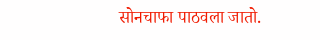सोनचाफा पाठवला जातो.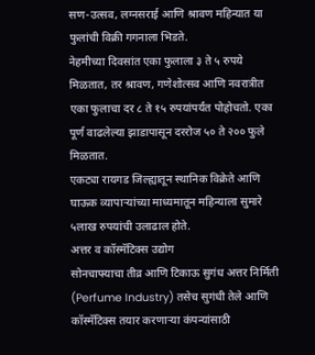सण-उत्सव, लग्नसराई आणि श्रावण महिन्यात या फुलांची विक्री गगनाला भिडते.
नेहमीच्या दिवसांत एका फुलाला ३ ते ५ रुपये मिळतात, तर श्रावण, गणेशोत्सव आणि नवरात्रीत एका फुलाचा दर ८ ते १५ रुपयांपर्यंत पोहोचतो. एका पूर्ण वाढलेल्या झाडापासून दररोज ५० ते २०० फुले मिळतात.
एकट्या रायगड जिल्ह्यातून स्थानिक विक्रेते आणि घाऊक व्यापाऱ्यांच्या माध्यमातून महिन्याला सुमारे ५लाख रुपयांची उलाढाल होते.
अत्तर व कॉस्मॅटिक्स उद्योग
सोनचाफ्याचा तीव्र आणि टिकाऊ सुगंध अत्तर निर्मिती (Perfume Industry) तसेच सुगंधी तेले आणि कॉस्मॅटिक्स तयार करणाऱ्या कंपन्यांसाठी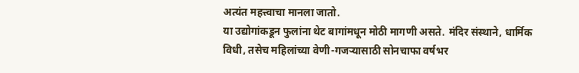अत्यंत महत्त्वाचा मानला जातो.
या उद्योगांकडून फुलांना थेट बागांमधून मोठी मागणी असते. मंदिर संस्थाने, धार्मिक विधी, तसेच महिलांच्या वेणी-गजऱ्यासाठी सोनचाफा वर्षभर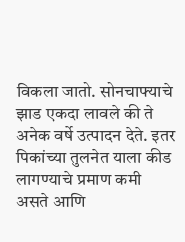विकला जातो. सोनचाफ्याचे झाड एकदा लावले की ते अनेक वर्षे उत्पादन देते. इतर पिकांच्या तुलनेत याला कीड लागण्याचे प्रमाण कमी असते आणि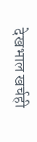देखभाल खर्चही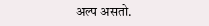अल्प असतो.